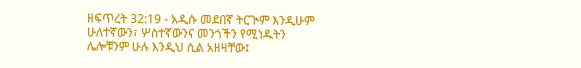ዘፍጥረት 32:19 - አዲሱ መደበኛ ትርጒም እንዲሁም ሁለተኛውን፣ ሦስተኛውንና መንጎችን የሚነዱትን ሌሎቹንም ሁሉ እንዲህ ሲል አዘዛቸው፤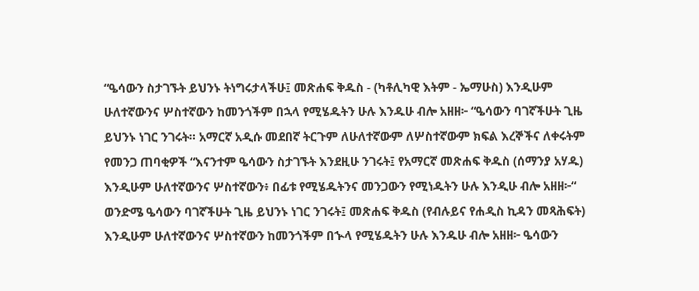“ዔሳውን ስታገኙት ይህንኑ ትነግሩታላችሁ፤ መጽሐፍ ቅዱስ - (ካቶሊካዊ እትም - ኤማሁስ) እንዲሁም ሁለተኛውንና ሦስተኛውን ከመንጎችም በኋላ የሚሄዱትን ሁሉ እንዱሁ ብሎ አዘዘ፦ “ዔሳውን ባገኛችሁት ጊዜ ይህንኑ ነገር ንገሩት። አማርኛ አዲሱ መደበኛ ትርጉም ለሁለተኛውም ለሦስተኛውም ክፍል እረኞችና ለቀሩትም የመንጋ ጠባቂዎች “እናንተም ዔሳውን ስታገኙት እንደዚሁ ንገሩት፤ የአማርኛ መጽሐፍ ቅዱስ (ሰማንያ አሃዱ) እንዲሁም ሁለተኛውንና ሦስተኛውን፥ በፊቱ የሚሄዱትንና መንጋውን የሚነዱትን ሁሉ እንዲሁ ብሎ አዘዘ፦“ ወንድሜ ዔሳውን ባገኛችሁት ጊዜ ይህንኑ ነገር ንገሩት፤ መጽሐፍ ቅዱስ (የብሉይና የሐዲስ ኪዳን መጻሕፍት) እንዲሁም ሁለተኛውንና ሦስተኛውን ከመንጎችም በኍላ የሚሄዱትን ሁሉ እንዱሁ ብሎ አዘዘ፦ ዔሳውን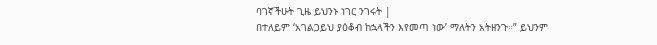ባገኛችሁት ጊዜ ይህንኑ ነገር ንገሩት |
በተለይም ‘አገልጋይህ ያዕቆብ ከኋላችን እየመጣ ነው’ ማለትን አትዘንጉ።” ይህንም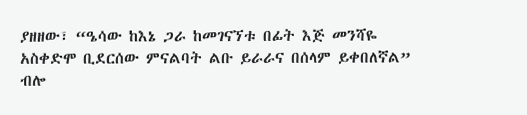ያዘዘው፣ “ዔሳው ከእኔ ጋራ ከመገናኘቱ በፊት እጅ መንሻዬ አስቀድሞ ቢደርሰው ምናልባት ልቡ ይራራና በሰላም ይቀበለኛል” ብሎ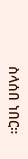ስላሰበ ነበር።